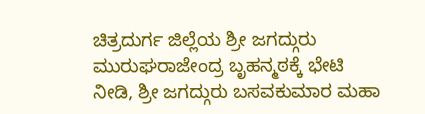ಚಿತ್ರದುರ್ಗ ಜಿಲ್ಲೆಯ ಶ್ರೀ ಜಗದ್ಗುರು ಮುರುಘರಾಜೇಂದ್ರ ಬೃಹನ್ಮಠಕ್ಕೆ ಭೇಟಿ ನೀಡಿ, ಶ್ರೀ ಜಗದ್ಗುರು ಬಸವಕುಮಾರ ಮಹಾ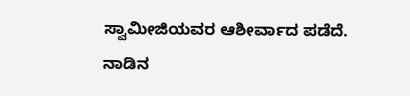ಸ್ವಾಮೀಜಿಯವರ ಆಶೀರ್ವಾದ ಪಡೆದೆ.
ನಾಡಿನ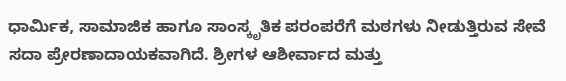ಧಾರ್ಮಿಕ, ಸಾಮಾಜಿಕ ಹಾಗೂ ಸಾಂಸ್ಕೃತಿಕ ಪರಂಪರೆಗೆ ಮಠಗಳು ನೀಡುತ್ತಿರುವ ಸೇವೆ ಸದಾ ಪ್ರೇರಣಾದಾಯಕವಾಗಿದೆ. ಶ್ರೀಗಳ ಆಶೀರ್ವಾದ ಮತ್ತು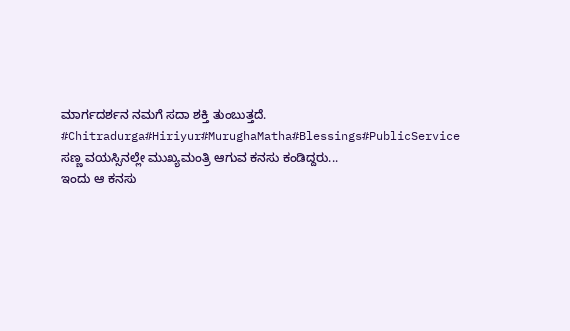ಮಾರ್ಗದರ್ಶನ ನಮಗೆ ಸದಾ ಶಕ್ತಿ ತುಂಬುತ್ತದೆ.
#Chitradurga#Hiriyur#MurughaMatha#Blessings#PublicService
ಸಣ್ಣ ವಯಸ್ಸಿನಲ್ಲೇ ಮುಖ್ಯಮಂತ್ರಿ ಆಗುವ ಕನಸು ಕಂಡಿದ್ದರು...
ಇಂದು ಆ ಕನಸು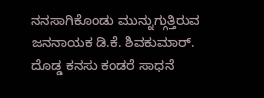ನನಸಾಗಿಕೊಂಡು ಮುನ್ನುಗ್ಗುತ್ತಿರುವ ಜನನಾಯಕ ಡಿ.ಕೆ. ಶಿವಕುಮಾರ್.
ದೊಡ್ಡ ಕನಸು ಕಂಡರೆ ಸಾಧನೆ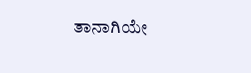ತಾನಾಗಿಯೇ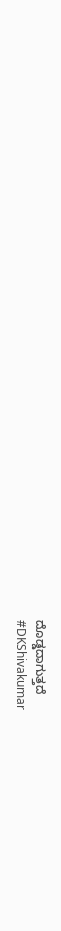ದೊಡ್ಡದಾಗುತ್ತದೆ
#DKShivakumar